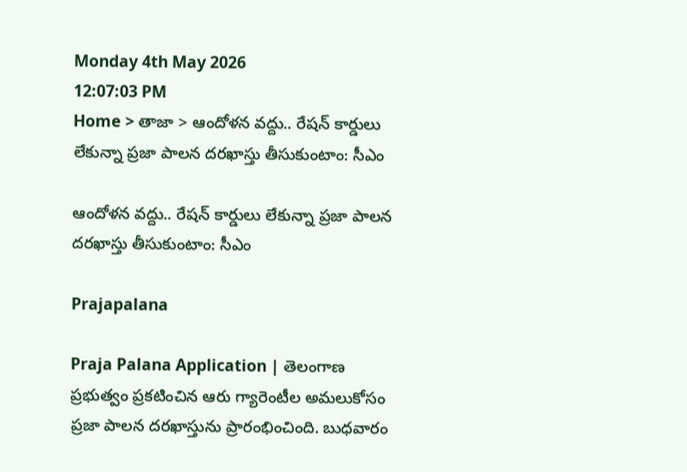Monday 4th May 2026
12:07:03 PM
Home > తాజా > ఆందోళన వద్దు.. రేషన్ కార్డులు లేకున్నా ప్రజా పాలన దరఖాస్తు తీసుకుంటాం: సీఎం

ఆందోళన వద్దు.. రేషన్ కార్డులు లేకున్నా ప్రజా పాలన దరఖాస్తు తీసుకుంటాం: సీఎం

Prajapalana

Praja Palana Application | తెలంగాణ ప్రభుత్వం ప్రకటించిన ఆరు గ్యారెంటీల అమలుకోసం ప్రజా పాలన దరఖాస్తును ప్రారంభించింది. బుధవారం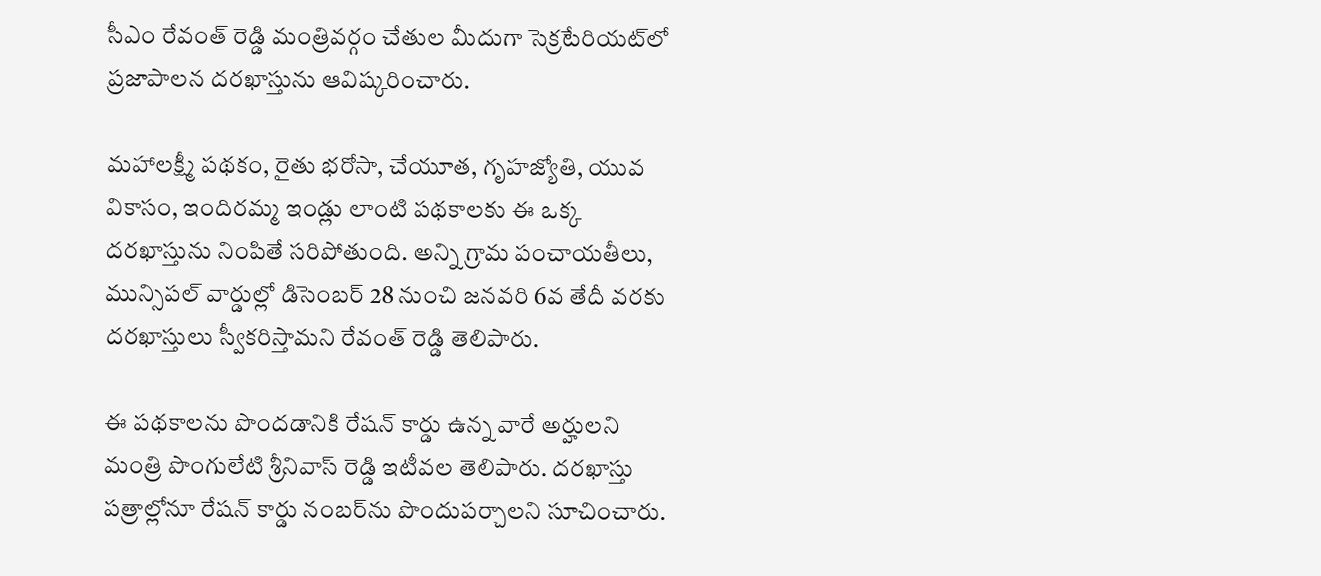సీఎం రేవంత్ రెడ్డి మంత్రివర్గం చేతుల మీదుగా సెక్రటేరియట్‌లో ప్రజాపాలన దరఖాస్తును ఆవిష్కరించారు.

మహాలక్ష్మీ పథకం, రైతు భరోసా, చేయూత, గృహజ్యోతి, యువ వికాసం, ఇందిరమ్మ ఇండ్లు లాంటి పథకాలకు ఈ ఒక్క దరఖాస్తును నింపితే సరిపోతుంది. అన్ని గ్రామ పంచాయతీలు, మున్సిపల్ వార్డుల్లో డిసెంబర్ 28 నుంచి జనవరి 6వ తేదీ వరకు దరఖాస్తులు స్వీకరిస్తామని రేవంత్ రెడ్డి తెలిపారు.

ఈ పథకాలను పొందడానికి రేషన్ కార్డు ఉన్న వారే అర్హులని మంత్రి పొంగులేటి శ్రీనివాస్ రెడ్డి ఇటీవల తెలిపారు. దరఖాస్తు పత్రాల్లోనూ రేషన్ కార్డు నంబర్‌ను పొందుపర్చాలని సూచించారు.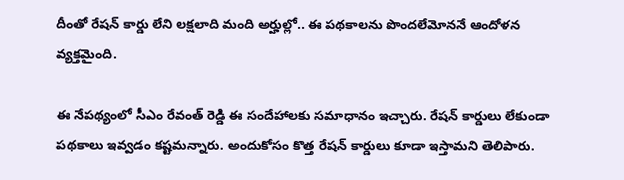దీంతో రేషన్ కార్డు లేని లక్షలాది మంది అర్హుల్లో.. ఈ పథకాలను పొందలేమోననే ఆందోళన వ్యక్తమైంది.

ఈ నేపథ్యంలో సీఎం రేవంత్ రెడ్డి ఈ సందేహాలకు సమాధానం ఇచ్చారు. రేషన్ కార్డులు లేకుండా పథకాలు ఇవ్వడం కష్టమన్నారు. అందుకోసం కొత్త రేషన్ కార్డులు కూడా ఇస్తామని తెలిపారు.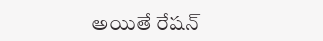అయితే రేషన్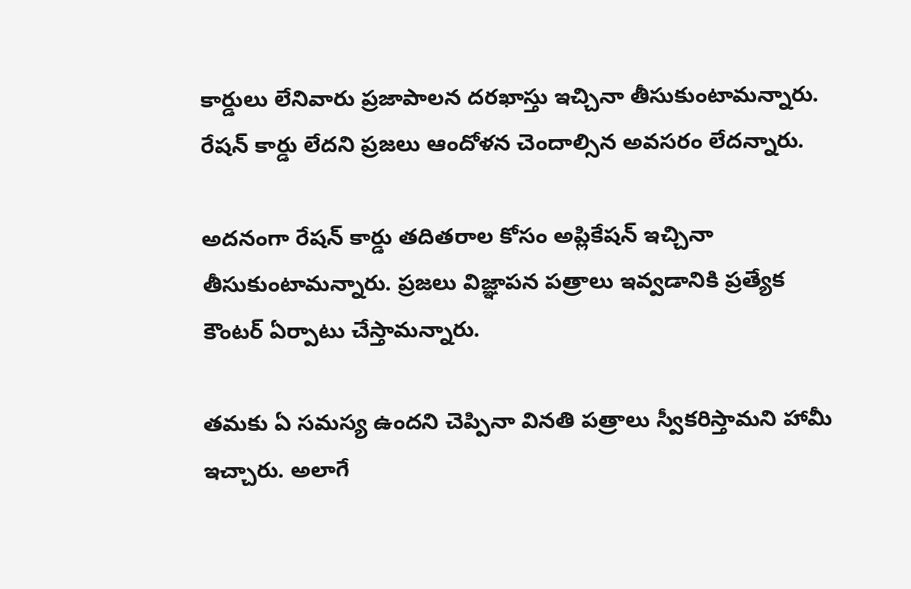కార్డులు లేనివారు ప్రజాపాలన దరఖాస్తు ఇచ్చినా తీసుకుంటామన్నారు. రేషన్ కార్డు లేదని ప్రజలు ఆందోళన చెందాల్సిన అవసరం లేదన్నారు.

అదనంగా రేషన్ కార్డు తదితరాల కోసం అప్లికేషన్ ఇచ్చినా తీసుకుంటామన్నారు. ప్రజలు విజ్ఞాపన పత్రాలు ఇవ్వడానికి ప్రత్యేక కౌంటర్ ఏర్పాటు చేస్తామన్నారు.

తమకు ఏ సమస్య ఉందని చెప్పినా వినతి పత్రాలు స్వీకరిస్తామని హామీ ఇచ్చారు. అలాగే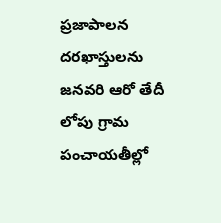ప్రజాపాలన దరఖాస్తులను జనవరి ఆరో తేదీ లోపు గ్రామ పంచాయతీల్లో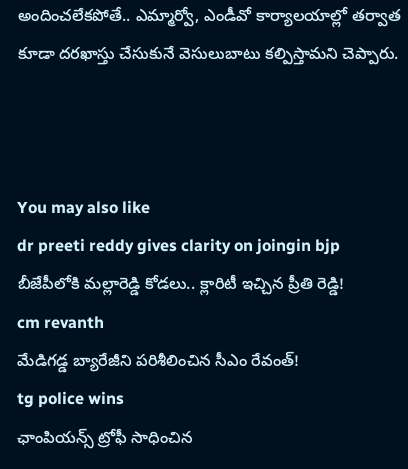అందించలేకపోతే.. ఎమ్మార్వో, ఎండీవో కార్యాలయాల్లో తర్వాత కూడా దరఖాస్తు చేసుకునే వెసులుబాటు కల్పిస్తామని చెప్పారు.



You may also like
dr preeti reddy gives clarity on joingin bjp
బీజేపీలోకి మల్లారెడ్డి కోడలు.. క్లారిటీ ఇచ్చిన ప్రీతి రెడ్డి!
cm revanth
మేడిగడ్డ బ్యారేజీని పరిశీలించిన సీఎం రేవంత్!
tg police wins
ఛాంపియన్స్ ట్రోఫీ సాధించిన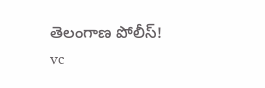తెలంగాణ పోలీస్!
vc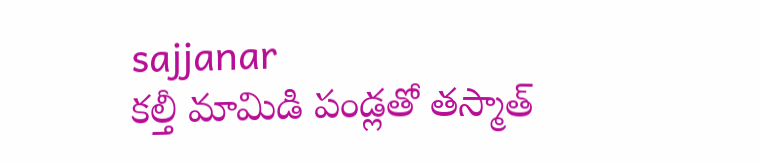sajjanar
కల్తీ మామిడి పండ్లతో తస్మాత్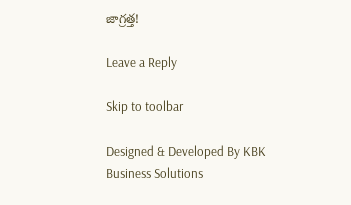జాగ్రత్త!

Leave a Reply

Skip to toolbar

Designed & Developed By KBK Business Solutions